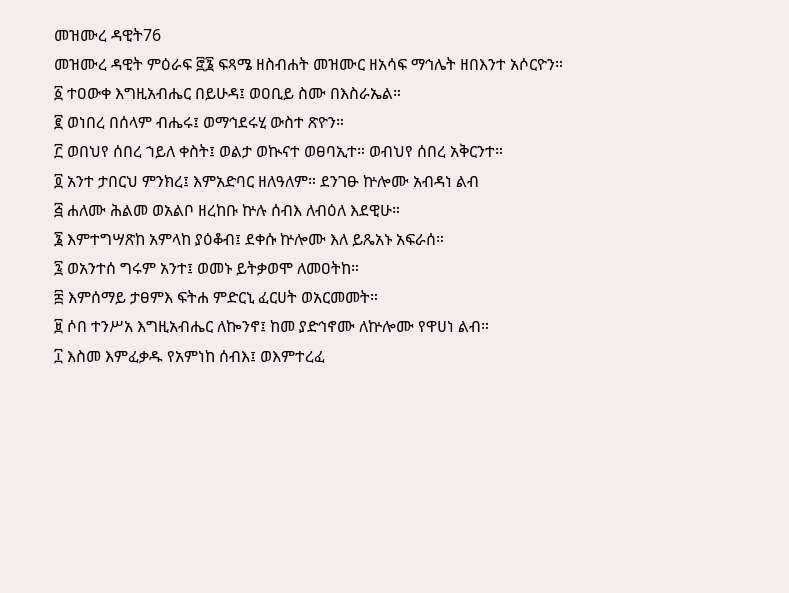መዝሙረ ዳዊት76
መዝሙረ ዳዊት ምዕራፍ ፸፮ ፍጻሜ ዘስብሐት መዝሙር ዘአሳፍ ማኅሌት ዘበእንተ አሶርዮን።
፩ ተዐውቀ እግዚአብሔር በይሁዳ፤ ወዐቢይ ስሙ በእስራኤል።
፪ ወነበረ በሰላም ብሔሩ፤ ወማኅደሩሂ ውስተ ጽዮን።
፫ ወበህየ ሰበረ ኀይለ ቀስት፤ ወልታ ወኲናተ ወፀባኢተ። ወብህየ ሰበረ አቅርንተ።
፬ አንተ ታበርህ ምንክረ፤ እምአድባር ዘለዓለም። ደንገፁ ኵሎሙ አብዳነ ልብ
፭ ሐለሙ ሕልመ ወአልቦ ዘረከቡ ኵሉ ሰብእ ለብዕለ እደዊሁ።
፮ እምተግሣጽከ አምላከ ያዕቆብ፤ ደቀሱ ኵሎሙ እለ ይጼአኑ አፍራሰ።
፯ ወአንተሰ ግሩም አንተ፤ ወመኑ ይትቃወሞ ለመዐትከ።
፰ እምሰማይ ታፀምእ ፍትሐ ምድርኒ ፈርሀት ወአርመመት።
፱ ሶበ ተንሥአ እግዚአብሔር ለኰንኖ፤ ከመ ያድኅኖሙ ለኵሎሙ የዋሀነ ልብ።
፲ እስመ እምፈቃዱ የአምነከ ሰብእ፤ ወእምተረፈ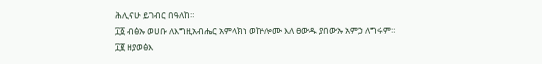ሕሊናሁ ይገብር በዓለከ።
፲፩ ብፅኡ ወሀቡ ለእግዚአብሔር አምላክነ ወኵሎሙ እለ ፀውዱ ያበውኡ አምኃ ለግሩም።
፲፪ ዘያወፅእ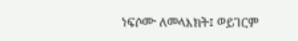ነፍሶሙ ለመላእክት፤ ወይገርም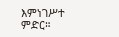እምነገሥተ ምድር።